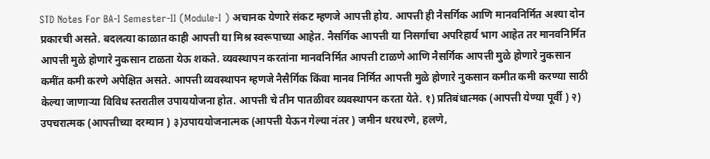STD Notes For BA-I Semester-II (Module-I ) अचानक येणारे संकट म्हणजे आपत्ती होय. आपत्ती ही नैसर्गिक आणि मानवनिर्मित अश्या दोन प्रकारची असते. बदलत्या काळात काही आपत्ती या मिश्र स्वरूपाच्या आहेत. नैसर्गिक आपत्ती या निसर्गाचा अपरिहार्य भाग आहेत तर मानवनिर्मित आपत्ती मुळे होणारे नुकसान टाळता येऊ शकते. व्यवस्थापन करतांना मानवनिर्मित आपत्ती टाळणे आणि नैसर्गिक आपत्ती मुळे होणारे नुकसान कमींत कमी करणे अपेक्षित असते. आपत्ती व्यवस्थापन म्हणजे नैसैर्गिक किंवा मानव निर्मित आपत्ती मुळे होणारे नुकसान कमीत कमी करण्या साठी केल्या जाणाऱ्या विविध स्तरातील उपाययोजना होत. आपत्ती चे तीन पातळीवर व्यवस्थापन करता येते. १) प्रतिबंधात्मक (आपत्ती येण्या पूर्वी ) २) उपचरात्मक (आपत्तीच्या दरम्यान ) ३)उपाययोजनात्मक (आपत्ती येऊन गेल्या नंतर ) जमीन थरथरणे, हलणे,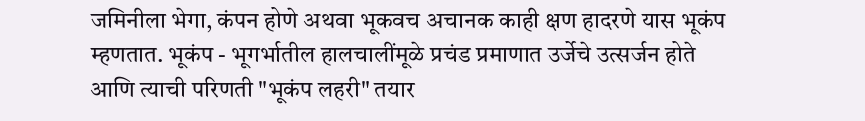जमिनीला भेगा, कंपन होणे अथवा भूकवच अचानक काही क्षण हादरणे यास भूकंप म्हणतात. भूकंप - भूगर्भातील हालचालींमूळे प्रचंड प्रमाणात उर्जेचे उत्सर्जन होते आणि त्याची परिणती "भूकंप लहरी" तयार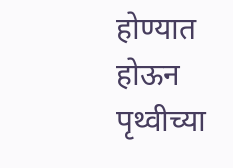होण्यात होऊन पृथ्वीच्या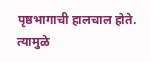पृष्ठभागाची हालचाल होते. त्यामुळे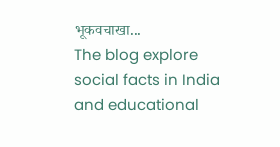भूकवचाखा...
The blog explore social facts in India and educational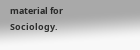material for Sociology.